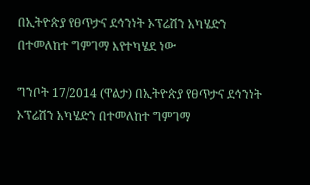በኢትዮጵያ የፀጥታና ደኅንነት ኦፕሬሽን አካሄድን በተመለከተ ግምገማ እየተካሄደ ነው

ግንቦት 17/2014 (ዋልታ) በኢትዮጵያ የፀጥታና ደኅንነት ኦፕሬሽን አካሄድን በተመለከተ ግምገማ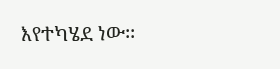እየተካሄደ ነው፡፡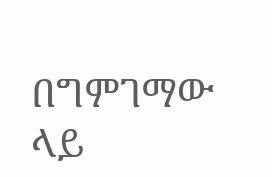በግምገማው ላይ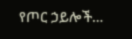የጦር ኃይሎች…